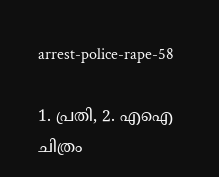arrest-police-rape-58

1. പ്രതി, 2. എഐ ചിത്രം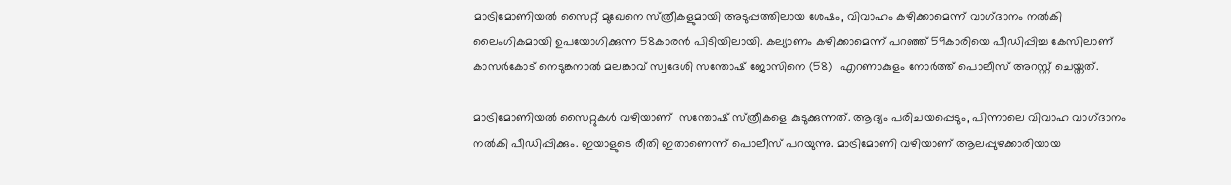മാട്രിമോണിയല്‍ സൈറ്റ് മുഖേനെ സ്‌ത്രീകളുമായി അടുപ്പത്തിലായ ശേഷം, വിവാഹം കഴിക്കാമെന്ന് വാഗ്‌ദാനം നൽകി ലൈംഗികമായി ഉപയോഗിക്കുന്ന 58കാരന്‍ പിടിയിലായി. കല്യാണം കഴിക്കാമെന്ന് പറഞ്ഞ് 59കാരിയെ പീഡിപ്പിച്ച കേസിലാണ് കാസർകോട് നെടുങ്കനാൽ മലങ്കാവ് സ്വദേശി സന്തോഷ് ജോസിനെ (58)  എറണാകുളം നോർത്ത് പൊലീസ് അറസ്റ്റ് ചെയ്തത്.

മാട്രിമോണിയല്‍ സൈറ്റുകള്‍ വഴിയാണ്  സന്തോഷ് സ്‌ത്രീകളെ കുടുക്കുന്നത്. ആദ്യം പരിചയപ്പെടും, പിന്നാലെ വിവാഹ വാഗ്‌ദാനം നൽകി പീഡിപ്പിക്കും. ഇയാളുടെ രീതി ഇതാണെന്ന് പൊലീസ് പറയുന്നു. മാട്രിമോണി വഴിയാണ് ആലപ്പുഴക്കാരിയായ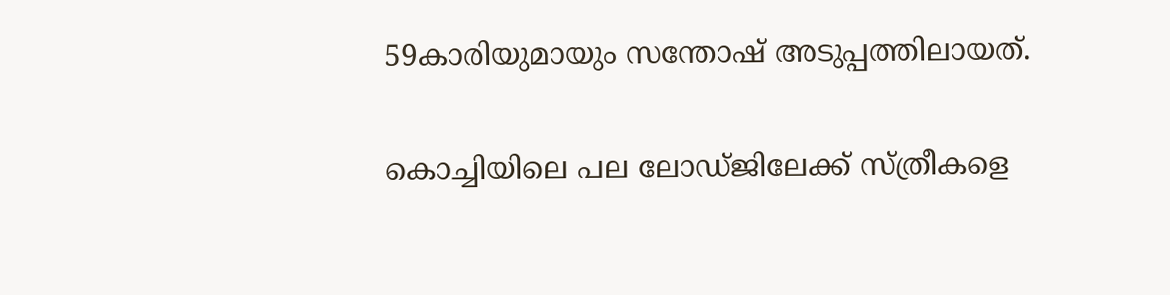59കാരിയുമായും സന്തോഷ് അടുപ്പത്തിലായത്.

കൊച്ചിയിലെ പല ലോഡ്‌ജിലേക്ക് സ്‌ത്രീകളെ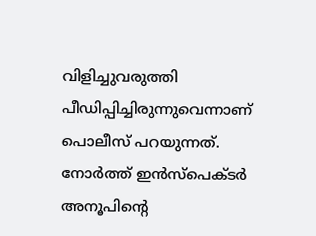വിളിച്ചുവരുത്തി പീഡിപ്പിച്ചിരുന്നുവെന്നാണ് പൊലീസ് പറയുന്നത്. നോർത്ത് ഇൻസ്‌പെക്‌ടർ അനൂപിന്റെ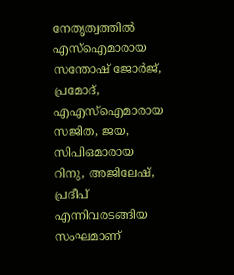നേതൃത്വത്തിൽ എസ്‌ഐമാരായ സന്തോഷ് ജോർജ്, പ്രമോദ്, എഎസ്‌ഐമാരായ സജിത, ജയ,  സിപിഒമാരായ റിനു, അജിലേഷ്, പ്രദീപ് എന്നിവരടങ്ങിയ സംഘമാണ്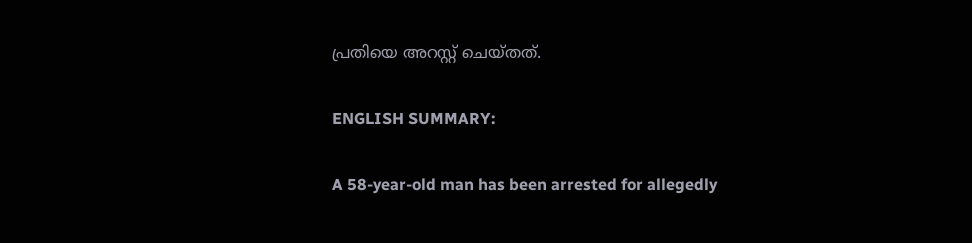പ്രതിയെ അറസ്റ്റ് ചെയ്‌തത്.

ENGLISH SUMMARY:

A 58-year-old man has been arrested for allegedly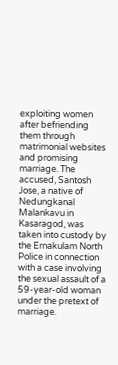exploiting women after befriending them through matrimonial websites and promising marriage. The accused, Santosh Jose, a native of Nedungkanal Malankavu in Kasaragod, was taken into custody by the Ernakulam North Police in connection with a case involving the sexual assault of a 59-year-old woman under the pretext of marriage.